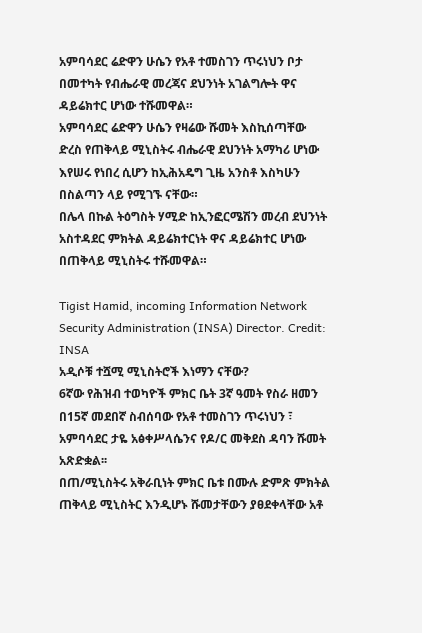አምባሳደር ሬድዋን ሁሴን የአቶ ተመስገን ጥሩነህን ቦታ በመተካት የብሔራዊ መረጃና ደህንነት አገልግሎት ዋና ዳይሬክተር ሆነው ተሹመዋል።
አምባሳደር ሬድዋን ሁሴን የዛሬው ሹመት እስኪሰጣቸው ድረስ የጠቅላይ ሚኒስትሩ ብሔራዊ ደህንነት አማካሪ ሆነው እየሠሩ የነበረ ሲሆን ከኢሕአዴግ ጊዜ አንስቶ እስካሁን በስልጣን ላይ የሚገኙ ናቸው።
በሌላ በኩል ትዕግስት ሃሚድ ከኢንፎርሜሽን መረብ ደህንነት አስተዳደር ምክትል ዳይሬክተርነት ዋና ዳይሬክተር ሆነው በጠቅላይ ሚኒስትሩ ተሹመዋል።

Tigist Hamid, incoming Information Network Security Administration (INSA) Director. Credit: INSA
አዲሶቹ ተሿሚ ሚኒስትሮች እነማን ናቸው?
6ኛው የሕዝብ ተወካዮች ምክር ቤት 3ኛ ዓመት የስራ ዘመን በ15ኛ መደበኛ ስብሰባው የአቶ ተመስገን ጥሩነህን ፣ አምባሳደር ታዬ አፅቀሥላሴንና የዶ/ር መቅደስ ዳባን ሹመት አጽድቋል፡፡
በጠ/ሚኒስትሩ አቅራቢነት ምክር ቤቱ በሙሉ ድምጽ ምክትል ጠቅላይ ሚኒስትር እንዲሆኑ ሹመታቸውን ያፀደቀላቸው አቶ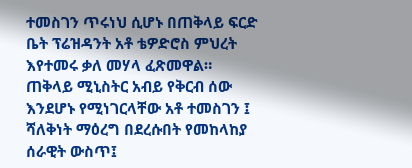ተመስገን ጥሩነህ ሲሆኑ በጠቅላይ ፍርድ ቤት ፕሬዝዳንት አቶ ቴዎድሮስ ምህረት እየተመሩ ቃለ መሃላ ፈጽመዋል።
ጠቅላይ ሚኒስትር አብይ የቅርብ ሰው እንደሆኑ የሚነገርላቸው አቶ ተመስገን ፤ ሻለቅነት ማዕረግ በደረሱበት የመከላከያ ሰራዊት ውስጥ፤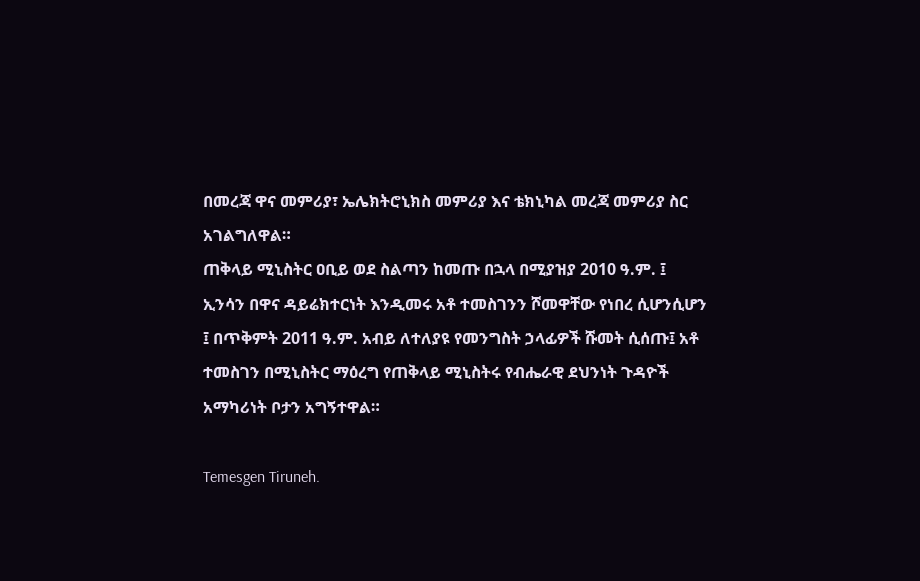በመረጃ ዋና መምሪያ፣ ኤሌክትሮኒክስ መምሪያ እና ቴክኒካል መረጃ መምሪያ ስር አገልግለዋል።
ጠቅላይ ሚኒስትር ዐቢይ ወደ ስልጣን ከመጡ በኋላ በሚያዝያ 2010 ዓ.ም. ፤ ኢንሳን በዋና ዳይሬክተርነት እንዲመሩ አቶ ተመስገንን ሾመዋቸው የነበረ ሲሆንሲሆን ፤ በጥቅምት 2011 ዓ.ም. አብይ ለተለያዩ የመንግስት ኃላፊዎች ሹመት ሲሰጡ፤ አቶ ተመስገን በሚኒስትር ማዕረግ የጠቅላይ ሚኒስትሩ የብሔራዊ ደህንነት ጉዳዮች አማካሪነት ቦታን አግኝተዋል።

Temesgen Tiruneh.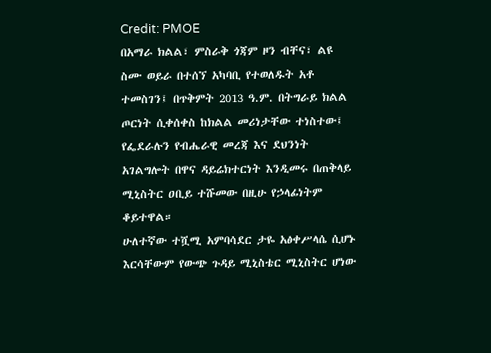Credit: PMOE
በአማራ ክልል፣ ምስራቅ ጎጃም ዞን ብቸና፣ ልዩ ስሙ ወይራ በተሰኘ አካባቢ የተወለዱት አቶ ተመስገን፤ በጥቅምት 2013 ዓ.ም. በትግራይ ክልል ጦርነት ሲቀሰቀስ ከክልል መሪነታቸው ተነስተው፤ የፌደራሉን የብሔራዊ መረጃ እና ደህንነት አገልግሎት በዋና ዳይሬክተርነት እንዲመሩ በጠቅላይ ሚኒስትር ዐቢይ ተሹመው በዚሁ የኃላፊነትም ቆይተዋል።
ሁለተኛው ተሿሚ አምባሳደር ታዬ አፅቀሥላሴ ሲሆኑ እርሳቸውም የውጭ ጉዳይ ሚኒስቴር ሚኒስትር ሆነው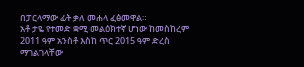በፓርላማው ፊት ቃለ መሐላ ፈፅመዋል።
አቶ ታዬ የተመድ ቋሚ መልዕክተኛ ሆነው ከመስከረም 2011 ዓም አንስቶ እስከ ጥር 2015 ዓም ድረስ ማገልገላቸው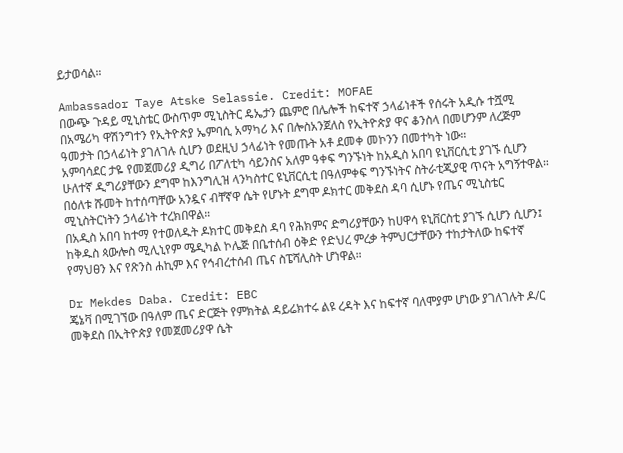ይታወሳል።

Ambassador Taye Atske Selassie. Credit: MOFAE
በውጭ ጉዳይ ሚኒስቴር ውስጥም ሚኒስትር ዴኤታን ጨምሮ በሌሎች ከፍተኛ ኃላፊነቶች የሰሩት አዲሱ ተሿሚ በአሜሪካ ዋሽንግተን የኢትዮጵያ ኤምባሲ አማካሪ እና በሎስአንጀለስ የኢትዮጵያ ዋና ቆንስላ በመሆንም ለረጅም ዓመታት በኃላፊነት ያገለገሉ ሲሆን ወደዚህ ኃላፊነት የመጡት አቶ ደመቀ መኮንን በመተካት ነው።
አምባሳደር ታዬ የመጀመሪያ ዲግሪ በፖለቲካ ሳይንስና አለም ዓቀፍ ግንኙነት ከአዲስ አበባ ዩኒቨርሲቲ ያገኙ ሲሆን ሁለተኛ ዲግሪያቸውን ደግሞ ከእንግሊዝ ላንካስተር ዩኒቨርሲቲ በዓለምቀፍ ግንኙነትና ስትራቲጂያዊ ጥናት አግኝተዋል።
በዕለቱ ሹመት ከተሰጣቸው አንዷና ብቸኛዋ ሴት የሆኑት ደግሞ ዶክተር መቅደስ ዳባ ሲሆኑ የጤና ሚኒስቴር ሚኒስትርነትን ኃላፊነት ተረክበዋል።
በአዲስ አበባ ከተማ የተወለዱት ዶክተር መቅደስ ዳባ የሕክምና ድግሪያቸውን ከሀዋሳ ዩኒቨርስቲ ያገኙ ሲሆን ሲሆን፤ ከቅዱስ ጳውሎስ ሚሊኒየም ሜዲካል ኮሌጅ በቤተሰብ ዕቅድ የድህረ ምረቃ ትምህርታቸውን ተከታትለው ከፍተኛ የማህፀን እና የጽንስ ሐኪም እና የኅብረተሰብ ጤና ስፔሻሊስት ሆነዋል።

Dr Mekdes Daba. Credit: EBC
ጄኔቫ በሚገኘው በዓለም ጤና ድርጅት የምክትል ዳይሬክተሩ ልዩ ረዳት እና ከፍተኛ ባለሞያም ሆነው ያገለገሉት ዶ/ር መቅደስ በኢትዮጵያ የመጀመሪያዋ ሴት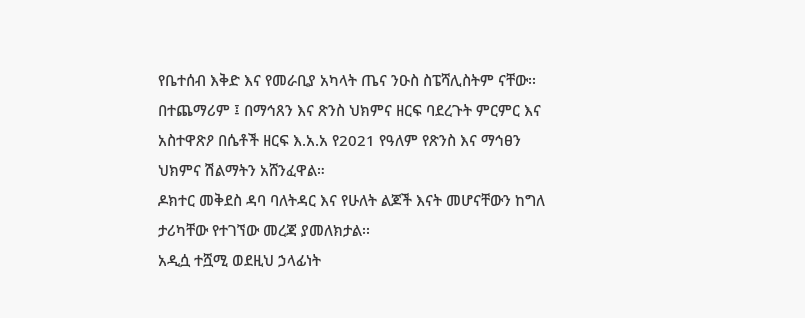የቤተሰብ እቅድ እና የመራቢያ አካላት ጤና ንዑስ ስፔሻሊስትም ናቸው፡፡
በተጨማሪም ፤ በማኅጸን እና ጽንስ ህክምና ዘርፍ ባደረጉት ምርምር እና አስተዋጽዖ በሴቶች ዘርፍ እ.አ.አ የ2021 የዓለም የጽንስ እና ማኅፀን ህክምና ሽልማትን አሸንፈዋል።
ዶክተር መቅደስ ዳባ ባለትዳር እና የሁለት ልጆች እናት መሆናቸውን ከግለ ታሪካቸው የተገኘው መረጃ ያመለክታል፡፡
አዲሷ ተሿሚ ወደዚህ ኃላፊነት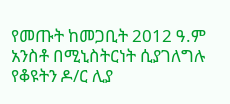የመጡት ከመጋቢት 2012 ዓ.ም አንስቶ በሚኒስትርነት ሲያገለግሉ የቆዩትን ዶ/ር ሊያ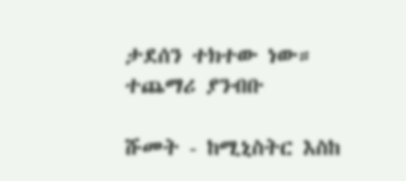ታደሰን ተክተው ነው።
ተጨማሪ ያንብቡ

ሹመት - ከሚኒስትር እስከ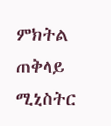ምክትል ጠቅላይ ሚኒስትር